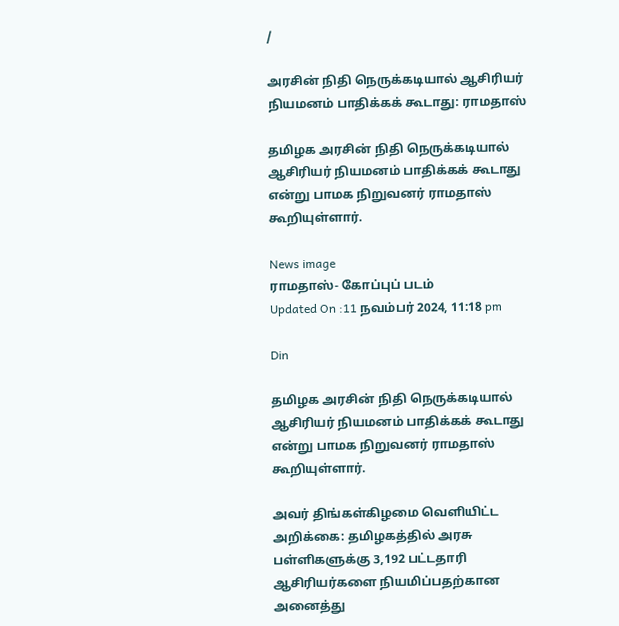/

அரசின் நிதி நெருக்கடியால் ஆசிரியர் நியமனம் பாதிக்கக் கூடாது: ராமதாஸ்

தமிழக அரசின் நிதி நெருக்கடியால் ஆசிரியர் நியமனம் பாதிக்கக் கூடாது என்று பாமக நிறுவனர் ராமதாஸ் கூறியுள்ளார்.

News image
ராமதாஸ்- கோப்புப் படம்
Updated On :11 நவம்பர் 2024, 11:18 pm

Din

தமிழக அரசின் நிதி நெருக்கடியால் ஆசிரியர் நியமனம் பாதிக்கக் கூடாது என்று பாமக நிறுவனர் ராமதாஸ் கூறியுள்ளார்.

அவர் திங்கள்கிழமை வெளியிட்ட அறிக்கை: தமிழகத்தில் அரசு பள்ளிகளுக்கு 3,192 பட்டதாரி ஆசிரியர்களை நியமிப்பதற்கான அனைத்து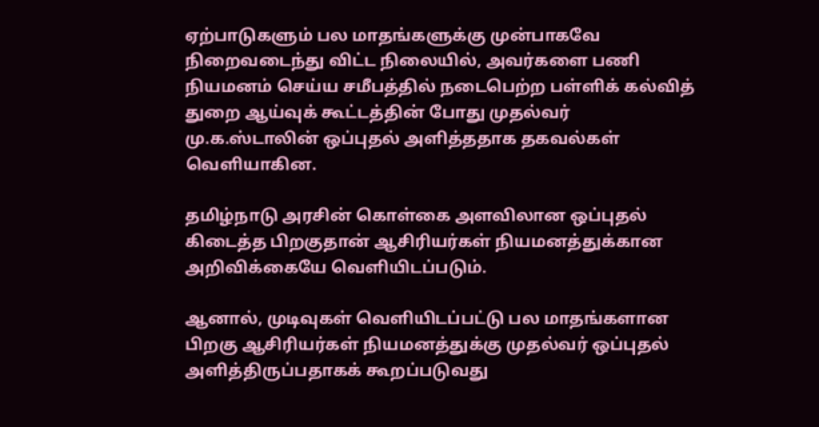ஏற்பாடுகளும் பல மாதங்களுக்கு முன்பாகவே நிறைவடைந்து விட்ட நிலையில், அவர்களை பணி நியமனம் செய்ய சமீபத்தில் நடைபெற்ற பள்ளிக் கல்வித் துறை ஆய்வுக் கூட்டத்தின் போது முதல்வர் மு.க.ஸ்டாலின் ஒப்புதல் அளித்ததாக தகவல்கள் வெளியாகின.

தமிழ்நாடு அரசின் கொள்கை அளவிலான ஒப்புதல் கிடைத்த பிறகுதான் ஆசிரியர்கள் நியமனத்துக்கான அறிவிக்கையே வெளியிடப்படும்.

ஆனால், முடிவுகள் வெளியிடப்பட்டு பல மாதங்களான பிறகு ஆசிரியர்கள் நியமனத்துக்கு முதல்வர் ஒப்புதல் அளித்திருப்பதாகக் கூறப்படுவது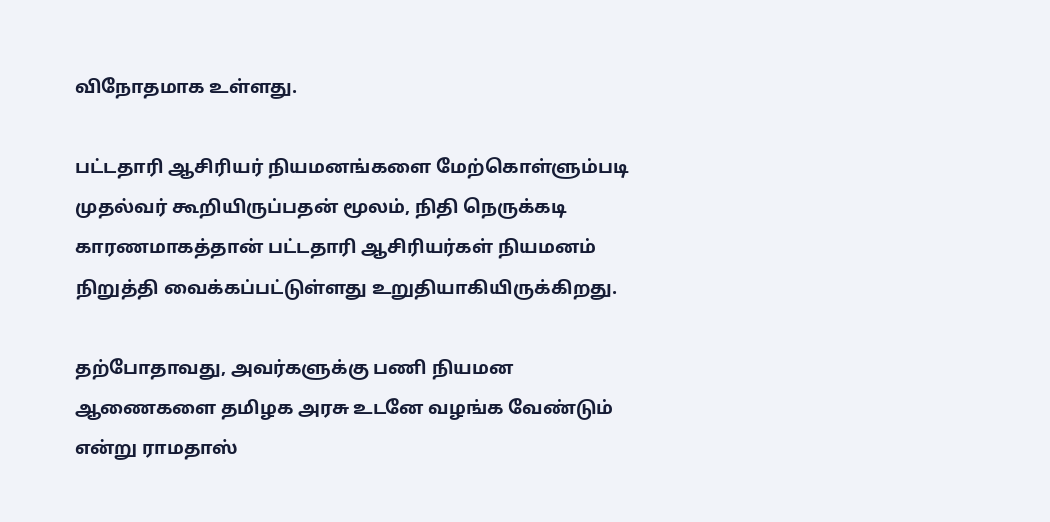விநோதமாக உள்ளது.

பட்டதாரி ஆசிரியர் நியமனங்களை மேற்கொள்ளும்படி முதல்வர் கூறியிருப்பதன் மூலம், நிதி நெருக்கடி காரணமாகத்தான் பட்டதாரி ஆசிரியர்கள் நியமனம் நிறுத்தி வைக்கப்பட்டுள்ளது உறுதியாகியிருக்கிறது.

தற்போதாவது, அவர்களுக்கு பணி நியமன ஆணைகளை தமிழக அரசு உடனே வழங்க வேண்டும் என்று ராமதாஸ்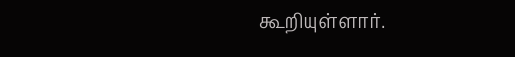கூறியுள்ளார்.